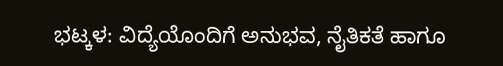ಭಟ್ಕಳ: ವಿದ್ಯೆಯೊಂದಿಗೆ ಅನುಭವ, ನೈತಿಕತೆ ಹಾಗೂ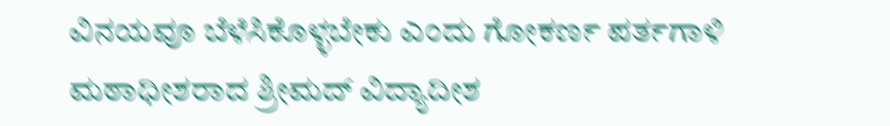ವಿನಯವೂ ಬೆಳೆಸಿಕೊಳ್ಳಬೇಕು ಎಂದು ಗೋಕರ್ಣ ಪರ್ತಗಾಳಿ ಮಠಾಧೀಶರಾದ ಶ್ರೀಮದ್ ವಿದ್ಯಾದೀಶ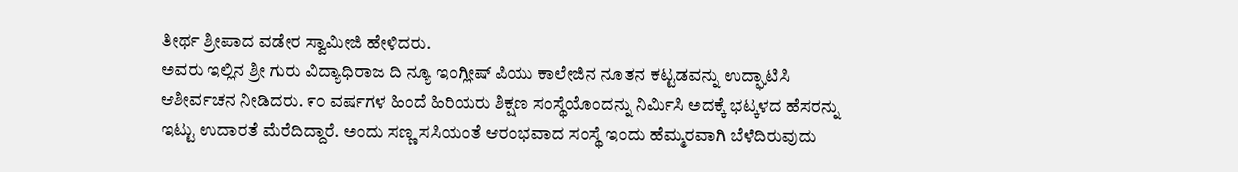ತೀರ್ಥ ಶ್ರೀಪಾದ ವಡೇರ ಸ್ವಾಮೀಜಿ ಹೇಳಿದರು.
ಅವರು ಇಲ್ಲಿನ ಶ್ರೀ ಗುರು ವಿದ್ಯಾಧಿರಾಜ ದಿ ನ್ಯೂ ಇಂಗ್ಲೀಷ್ ಪಿಯು ಕಾಲೇಜಿನ ನೂತನ ಕಟ್ಟಡವನ್ನು ಉದ್ಘಾಟಿಸಿ ಆಶೀರ್ವಚನ ನೀಡಿದರು. ೯೦ ವರ್ಷಗಳ ಹಿಂದೆ ಹಿರಿಯರು ಶಿಕ್ಷಣ ಸಂಸ್ಥೆಯೊಂದನ್ನು ನಿರ್ಮಿಸಿ ಅದಕ್ಕೆ ಭಟ್ಕಳದ ಹೆಸರನ್ನು ಇಟ್ಟು ಉದಾರತೆ ಮೆರೆದಿದ್ದಾರೆ. ಅಂದು ಸಣ್ಣ ಸಸಿಯಂತೆ ಆರಂಭವಾದ ಸಂಸ್ಥೆ ಇಂದು ಹೆಮ್ಮರವಾಗಿ ಬೆಳೆದಿರುವುದು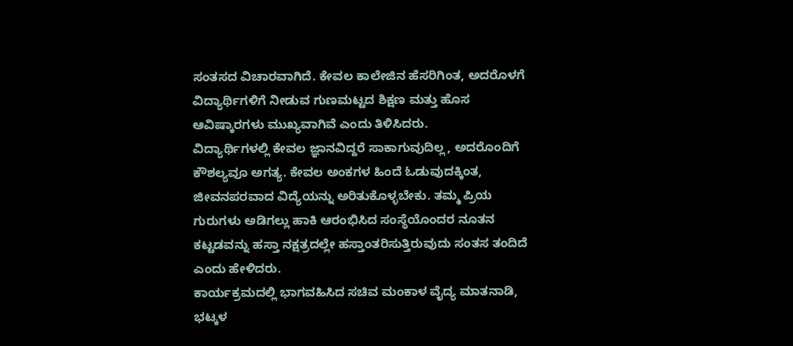ಸಂತಸದ ವಿಚಾರವಾಗಿದೆ. ಕೇವಲ ಕಾಲೇಜಿನ ಹೆಸರಿಗಿಂತ, ಅದರೊಳಗೆ ವಿದ್ಯಾರ್ಥಿಗಳಿಗೆ ನೀಡುವ ಗುಣಮಟ್ಟದ ಶಿಕ್ಷಣ ಮತ್ತು ಹೊಸ ಆವಿಷ್ಕಾರಗಳು ಮುಖ್ಯವಾಗಿವೆ ಎಂದು ತಿಳಿಸಿದರು.
ವಿದ್ಯಾರ್ಥಿಗಳಲ್ಲಿ ಕೇವಲ ಜ್ಞಾನವಿದ್ದರೆ ಸಾಕಾಗುವುದಿಲ್ಲ, ಅದರೊಂದಿಗೆ ಕೌಶಲ್ಯವೂ ಅಗತ್ಯ. ಕೇವಲ ಅಂಕಗಳ ಹಿಂದೆ ಓಡುವುದಕ್ಕಿಂತ, ಜೀವನಪರವಾದ ವಿದ್ಯೆಯನ್ನು ಅರಿತುಕೊಳ್ಳಬೇಕು. ತಮ್ಮ ಪ್ರಿಯ ಗುರುಗಳು ಅಡಿಗಲ್ಲು ಹಾಕಿ ಆರಂಭಿಸಿದ ಸಂಸ್ಥೆಯೊಂದರ ನೂತನ ಕಟ್ಟಡವನ್ನು ಹಸ್ತಾ ನಕ್ಷತ್ರದಲ್ಲೇ ಹಸ್ತಾಂತರಿಸುತ್ತಿರುವುದು ಸಂತಸ ತಂದಿದೆ ಎಂದು ಹೇಳಿದರು.
ಕಾರ್ಯಕ್ರಮದಲ್ಲಿ ಭಾಗವಹಿಸಿದ ಸಚಿವ ಮಂಕಾಳ ವೈದ್ಯ ಮಾತನಾಡಿ, ಭಟ್ಕಳ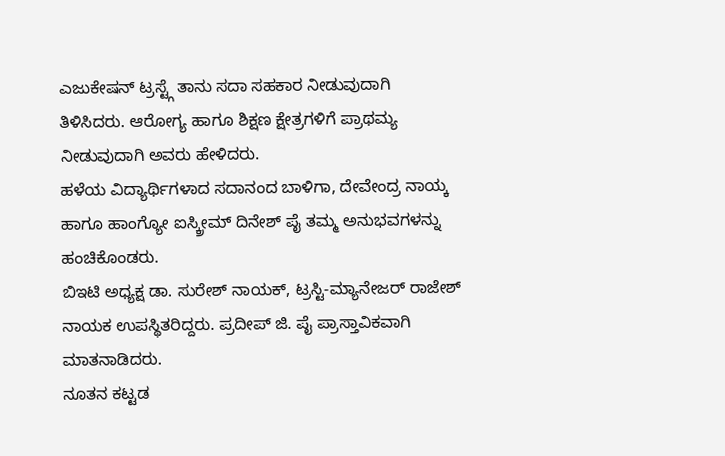ಎಜುಕೇಷನ್ ಟ್ರಸ್ಟ್ಗೆ ತಾನು ಸದಾ ಸಹಕಾರ ನೀಡುವುದಾಗಿ ತಿಳಿಸಿದರು. ಆರೋಗ್ಯ ಹಾಗೂ ಶಿಕ್ಷಣ ಕ್ಷೇತ್ರಗಳಿಗೆ ಪ್ರಾಥಮ್ಯ ನೀಡುವುದಾಗಿ ಅವರು ಹೇಳಿದರು.
ಹಳೆಯ ವಿದ್ಯಾರ್ಥಿಗಳಾದ ಸದಾನಂದ ಬಾಳಿಗಾ, ದೇವೇಂದ್ರ ನಾಯ್ಕ ಹಾಗೂ ಹಾಂಗ್ಯೋ ಐಸ್ಕ್ರೀಮ್ ದಿನೇಶ್ ಪೈ ತಮ್ಮ ಅನುಭವಗಳನ್ನು ಹಂಚಿಕೊಂಡರು.
ಬಿಇಟಿ ಅಧ್ಯಕ್ಷ ಡಾ. ಸುರೇಶ್ ನಾಯಕ್, ಟ್ರಸ್ಟಿ-ಮ್ಯಾನೇಜರ್ ರಾಜೇಶ್ ನಾಯಕ ಉಪಸ್ಥಿತರಿದ್ದರು. ಪ್ರದೀಪ್ ಜಿ. ಪೈ ಪ್ರಾಸ್ತಾವಿಕವಾಗಿ ಮಾತನಾಡಿದರು.
ನೂತನ ಕಟ್ಟಡ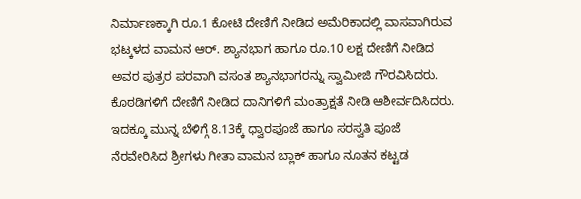ನಿರ್ಮಾಣಕ್ಕಾಗಿ ರೂ.1 ಕೋಟಿ ದೇಣಿಗೆ ನೀಡಿದ ಅಮೆರಿಕಾದಲ್ಲಿ ವಾಸವಾಗಿರುವ ಭಟ್ಕಳದ ವಾಮನ ಆರ್. ಶ್ಯಾನಭಾಗ ಹಾಗೂ ರೂ.10 ಲಕ್ಷ ದೇಣಿಗೆ ನೀಡಿದ ಅವರ ಪುತ್ರರ ಪರವಾಗಿ ವಸಂತ ಶ್ಯಾನಭಾಗರನ್ನು ಸ್ವಾಮೀಜಿ ಗೌರವಿಸಿದರು. ಕೊಠಡಿಗಳಿಗೆ ದೇಣಿಗೆ ನೀಡಿದ ದಾನಿಗಳಿಗೆ ಮಂತ್ರಾಕ್ಷತೆ ನೀಡಿ ಆಶೀರ್ವದಿಸಿದರು.
ಇದಕ್ಕೂ ಮುನ್ನ ಬೆಳಿಗ್ಗೆ 8.13ಕ್ಕೆ ಧ್ವಾರಪೂಜೆ ಹಾಗೂ ಸರಸ್ವತಿ ಪೂಜೆ ನೆರವೇರಿಸಿದ ಶ್ರೀಗಳು ಗೀತಾ ವಾಮನ ಬ್ಲಾಕ್ ಹಾಗೂ ನೂತನ ಕಟ್ಟಡ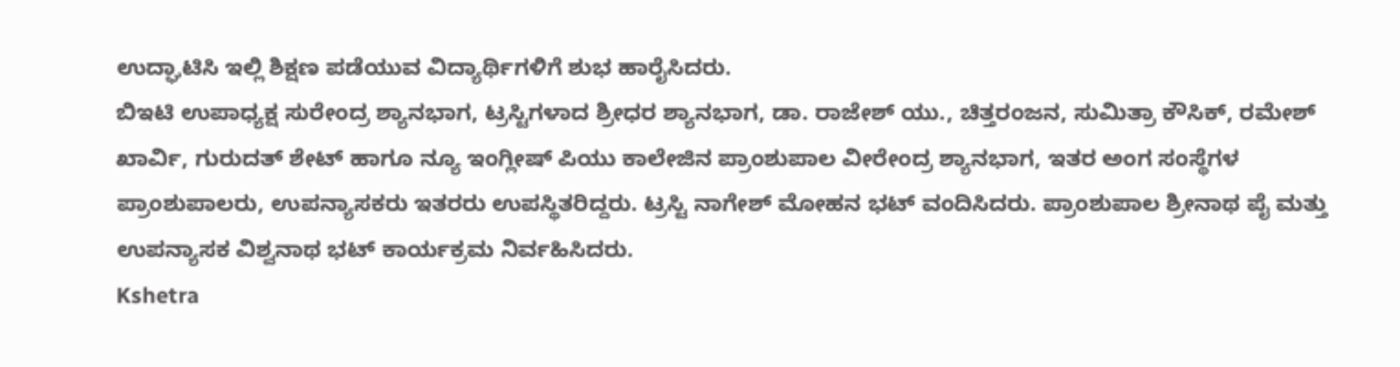ಉದ್ಘಾಟಿಸಿ ಇಲ್ಲಿ ಶಿಕ್ಷಣ ಪಡೆಯುವ ವಿದ್ಯಾರ್ಥಿಗಳಿಗೆ ಶುಭ ಹಾರೈಸಿದರು.
ಬಿಇಟಿ ಉಪಾಧ್ಯಕ್ಷ ಸುರೇಂದ್ರ ಶ್ಯಾನಭಾಗ, ಟ್ರಸ್ಟಿಗಳಾದ ಶ್ರೀಧರ ಶ್ಯಾನಭಾಗ, ಡಾ. ರಾಜೇಶ್ ಯು., ಚಿತ್ತರಂಜನ, ಸುಮಿತ್ರಾ ಕೌಸಿಕ್, ರಮೇಶ್ ಖಾರ್ವಿ, ಗುರುದತ್ ಶೇಟ್ ಹಾಗೂ ನ್ಯೂ ಇಂಗ್ಲೀಷ್ ಪಿಯು ಕಾಲೇಜಿನ ಪ್ರಾಂಶುಪಾಲ ವೀರೇಂದ್ರ ಶ್ಯಾನಭಾಗ, ಇತರ ಅಂಗ ಸಂಸ್ಥೆಗಳ ಪ್ರಾಂಶುಪಾಲರು, ಉಪನ್ಯಾಸಕರು ಇತರರು ಉಪಸ್ಥಿತರಿದ್ದರು. ಟ್ರಸ್ಟಿ ನಾಗೇಶ್ ಮೋಹನ ಭಟ್ ವಂದಿಸಿದರು. ಪ್ರಾಂಶುಪಾಲ ಶ್ರೀನಾಥ ಪೈ ಮತ್ತು ಉಪನ್ಯಾಸಕ ವಿಶ್ವನಾಥ ಭಟ್ ಕಾರ್ಯಕ್ರಮ ನಿರ್ವಹಿಸಿದರು.
Kshetra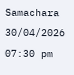Samachara
30/04/2026 07:30 pm